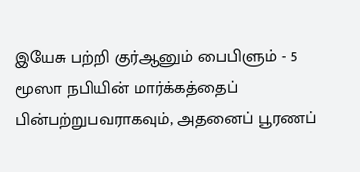இயேசு பற்றி குர்ஆனும் பைபிளும் - 5
மூஸா நபியின் மார்க்கத்தைப் பின்பற்றுபவராகவும், அதனைப் பூரணப்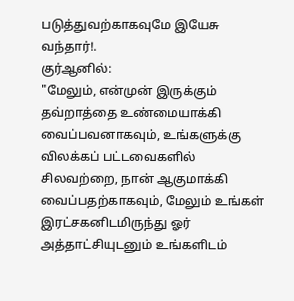படுத்துவற்காகவுமே இயேசு வந்தார்!.
குர்ஆனில்:
"மேலும், என்முன் இருக்கும் தவ்றாத்தை உண்மையாக்கி வைப்பவனாகவும், உங்களுக்கு விலக்கப் பட்டவைகளில் சிலவற்றை, நான் ஆகுமாக்கி வைப்பதற்காகவும், மேலும் உங்கள் இரட்சகனிடமிருந்து ஓர் அத்தாட்சியுடனும் உங்களிடம்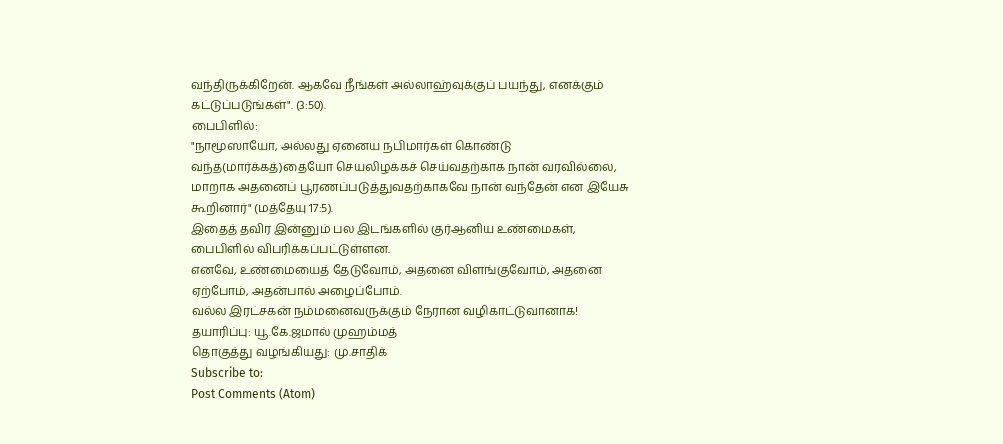வந்திருக்கிறேன். ஆகவே நீங்கள் அல்லாஹ்வுக்குப் பயந்து, எனக்கும் கட்டுப்படுங்கள்". (3:50).
பைபிளில்:
"நாமூஸாயோ, அல்லது ஏனைய நபிமார்கள் கொண்டு வந்த(மார்க்கத்)தையோ செயலிழக்கச் செய்வதற்காக நான் வரவில்லை, மாறாக அதனைப் பூரணப்படுத்துவதற்காகவே நான் வந்தேன் என இயேசு கூறினார்" (மத்தேயு 17:5).
இதைத் தவிர இன்னும் பல இடங்களில் குர்ஆனிய உண்மைகள், பைபிளில் விபரிக்கப்பட்டுள்ளன.
எனவே, உண்மையைத் தேடுவோம், அதனை விளங்குவோம், அதனை ஏற்போம், அதன்பால் அழைப்போம்.
வல்ல இரட்சகன் நம்மனைவருக்கும் நேரான வழிகாட்டுவானாக!
தயாரிப்பு: யூ.கே.ஜமால் முஹம்மத்
தொகுத்து வழங்கியது: மு.சாதிக்
Subscribe to:
Post Comments (Atom)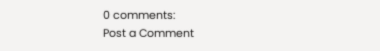0 comments:
Post a Comment